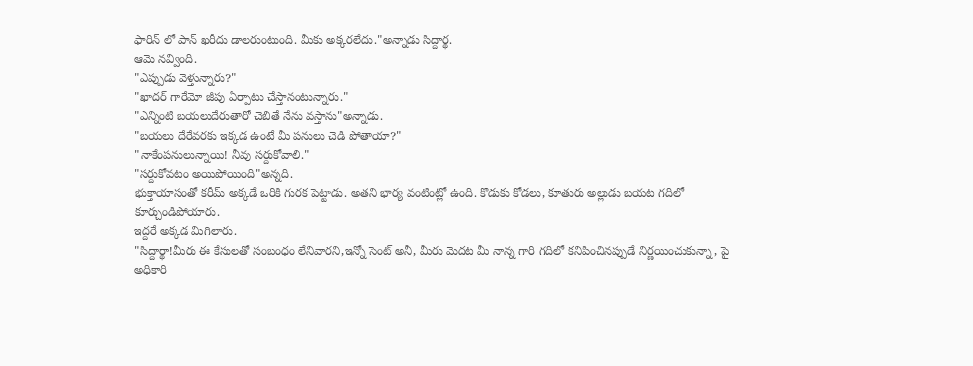ఫారిన్ లో పాన్ ఖరీదు డాలరుంటుంది. మీకు అక్కరలేదు."అన్నాడు సిద్దార్థ.
ఆమె నవ్వింది.
"ఎప్పుడు వెళ్తున్నారు?"
"ఖాదర్ గారేమో జీపు ఏర్పాటు చేస్తానంటున్నారు."
"ఎన్నింటి బయలుదేరుతారో చెబితే నేను వస్తాను"అన్నాడు.
"బయలు దేరేవరకు ఇక్కడ ఉంటే మీ పనులు చెడి పోతాయా?"
"నాకేంపనులున్నాయి! నీవు సర్దుకోవాలి."
"సర్దుకోవటం అయిపోయింది"అన్నది.
భుక్తాయాసంతో కరీమ్ అక్కడే ఒరికి గురక పెట్టాడు. అతని భార్య వంటింట్లో ఉంది. కొడుకు కోడలు, కూతురు అల్లుడు బయట గదిలో కూర్చుండిపోయారు.
ఇద్దరే అక్కడ మిగిలారు.
"సిద్దార్థా!మీరు ఈ కేసులతో సంబంధం లేనివారని,ఇన్నో సెంట్ అనీ, మీరు మెదట మీ నాన్న గారి గదిలో కనిపించినప్పుడే నిర్ణయించుకున్నా, పై అధికారి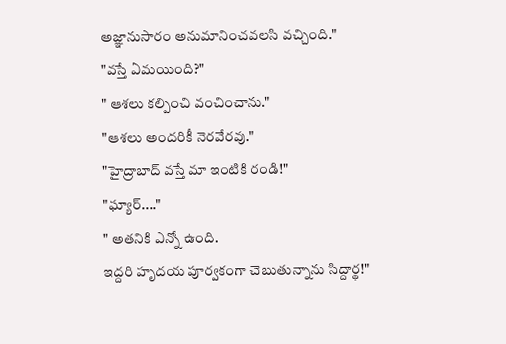అజ్ఞానుసారం అనుమానించవలసి వచ్చింది."
"వస్తే ఏమయింది?"
" ఆశలు కల్పించి వంచించాను."
"ఆశలు అందరికీ నెరవేరవు."
"హైద్రాబాద్ వస్తే మా ఇంటికి రండి!"
"ఘ్యార్...."
" అతనికి ఎన్నో ఉంది.
ఇద్దరి హృదయ పూర్వకంగా చెబుతున్నాను సిద్దార్థ!"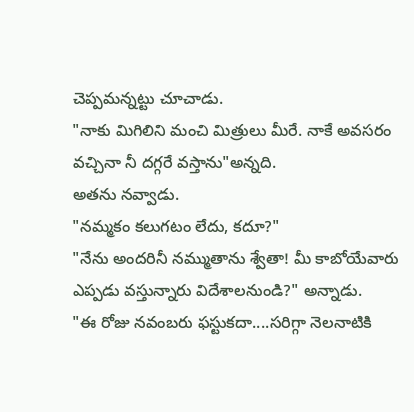చెప్పమన్నట్టు చూచాడు.
"నాకు మిగిలిని మంచి మిత్రులు మీరే. నాకే అవసరం వచ్చినా నీ దగ్గరే వస్తాను"అన్నది.
అతను నవ్వాడు.
"నమ్మకం కలుగటం లేదు, కదూ?"
"నేను అందరినీ నమ్ముతాను శ్వేతా! మీ కాబోయేవారు ఎప్పడు వస్తున్నారు విదేశాలనుండి?" అన్నాడు.
"ఈ రోజు నవంబరు ఫస్టుకదా....సరిగ్గా నెలనాటికి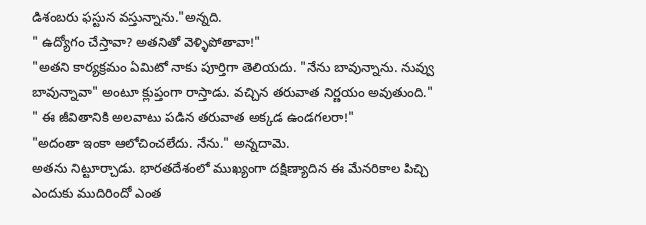డిశంబరు ఫస్టున వస్తున్నాను."అన్నది.
" ఉద్యోగం చేస్తావా? అతనితో వెళ్ళిపోతావా!"
"అతని కార్యక్రమం ఏమిటో నాకు పూర్తిగా తెలియదు. "నేను బావున్నాను. నువ్వు బావున్నావా" అంటూ క్లుప్తంగా రాస్తాడు. వచ్చిన తరువాత నిర్ణయం అవుతుంది."
" ఈ జీవితానికి అలవాటు పడిన తరువాత అక్కడ ఉండగలరా!"
"అదంతా ఇంకా ఆలోచించలేదు. నేను." అన్నదామె.
అతను నిట్టూర్చాడు. భారతదేశంలో ముఖ్యంగా దక్షిణ్యాదిన ఈ మేనరికాల పిచ్చి ఎందుకు ముదిరిందో ఎంత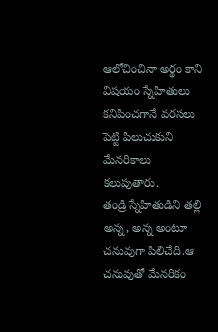ఆలోచించినా అర్థం కాని విషయం స్నేహితులు కనిపించగానే వరసలు పెట్టి పిలుచుకుని మేనరికాలు కలుపుతారు.
తండ్రి స్నేహితుడిని తల్లి అన్న, అన్న అంటూ చనువుగా పిలిచేది.ఆ చనువుతో మేనరికం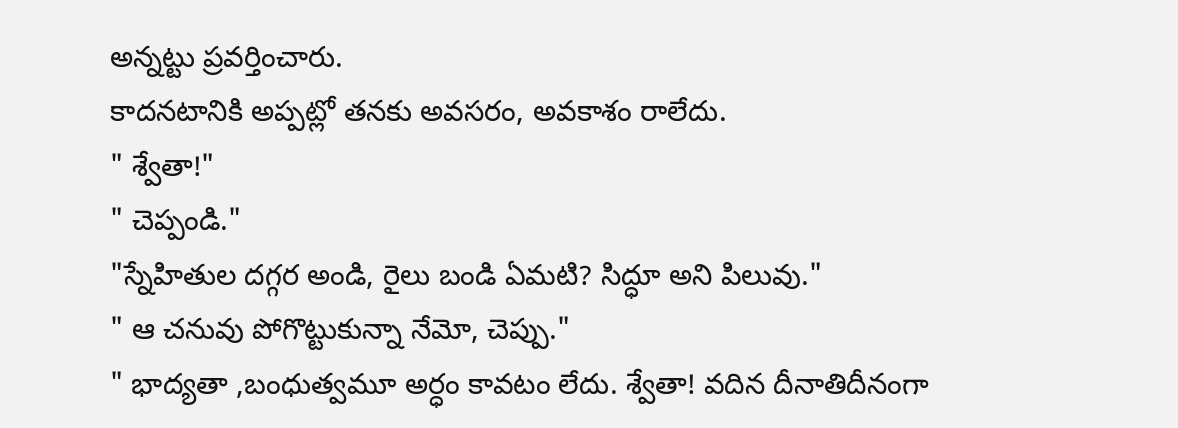అన్నట్టు ప్రవర్తించారు.
కాదనటానికి అప్పట్లో తనకు అవసరం, అవకాశం రాలేదు.
" శ్వేతా!"
" చెప్పండి."
"స్నేహితుల దగ్గర అండి, రైలు బండి ఏమటి? సిద్ధూ అని పిలువు."
" ఆ చనువు పోగొట్టుకున్నా నేమో, చెప్పు."
" భాద్యతా ,బంధుత్వమూ అర్ధం కావటం లేదు. శ్వేతా! వదిన దీనాతిదీనంగా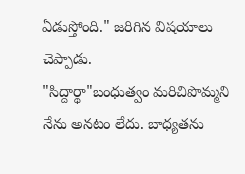ఏడుస్తోంది." జరిగిన విషయాలు చెప్పాడు.
"సిద్దార్థా"బంధుత్వం మరిచిపొమ్మని నేను అనటం లేదు. బాధ్యతను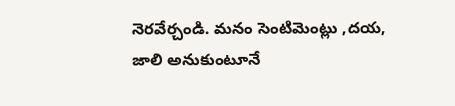నెరవేర్చండి. మనం సెంటిమెంట్లు ,దయ, జాలి అనుకుంటూనే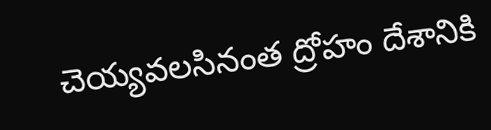చెయ్యవలసినంత ద్రోహం దేశానికి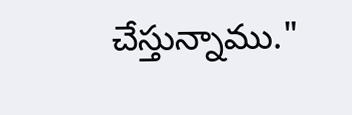చేస్తున్నాము."